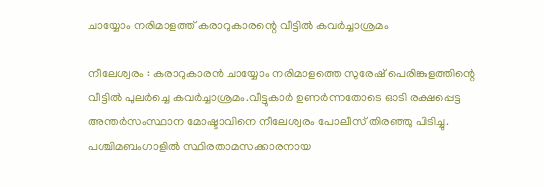ചായ്യോം നരിമാളത്ത് കരാറുകാരന്റെ വീട്ടിൽ കവർച്ചാശ്രമം

നീലേശ്വരം : കരാറുകാരൻ ചായ്യോം നരിമാളത്തെ സുരേഷ് പെരിങ്കുളത്തിന്റെ വീട്ടിൽ പുലർച്ചെ കവർച്ചാശ്രമം.വീട്ടുകാർ ഉണർന്നതോടെ ഓടി രക്ഷപ്പെട്ട അന്തർസംസ്ഥാന മോഷ്ടാവിനെ നീലേശ്വരം പോലീസ് തിരഞ്ഞു പിടിച്ചു. പശ്ചിമബംഗാളിൽ സ്ഥിരതാമസക്കാരനായ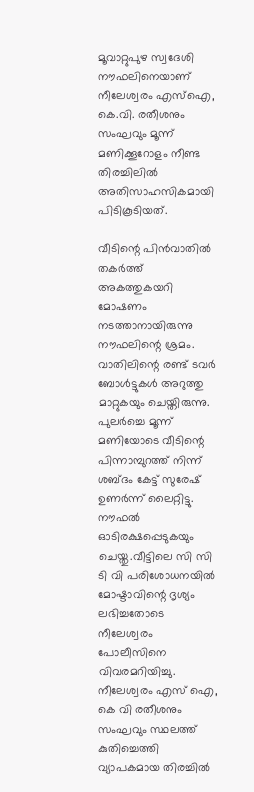മൂവാറ്റുപുഴ സ്വദേശി നൗഫലിനെയാണ് നീലേശ്വരം എസ്ഐ, കെ.വി. രതീശനും സംഘവും മൂന്ന് മണിക്കൂറോളം നീണ്ട തിരച്ചിലിൽ അതിസാഹസികമായി പിടികൂടിയത്.

വീടിന്റെ പിൻവാതിൽ തകർത്ത് അകത്തുകയറി മോഷണം നടത്താനായിരുന്നു നൗഫലിന്റെ ശ്രമം. വാതിലിന്റെ രണ്ട് ടവർ ബോൾട്ടുകൾ അറുത്തു മാറ്റുകയും ചെയ്തിരുന്നു. പുലർച്ചെ മൂന്ന് മണിയോടെ വീടിന്റെ പിന്നാമ്പുറത്ത് നിന്ന് ശബ്ദം കേട്ട് സുരേഷ് ഉണർന്ന് ലൈറ്റിട്ടു. നൗഫൽ ഓടിരക്ഷപ്പെടുകയും ചെയ്തു.വീട്ടിലെ സി സി ടി വി പരിശോധനയിൽ മോഷ്ടാവിന്റെ ദൃശ്യം ലഭിച്ചതോടെ നീലേശ്വരം പോലീസിനെ വിവരമറിയിച്ചു. നീലേശ്വരം എസ് ഐ, കെ വി രതീശനും സംഘവും സ്ഥലത്ത് കുതിച്ചെത്തി വ്യാപകമായ തിരച്ചിൽ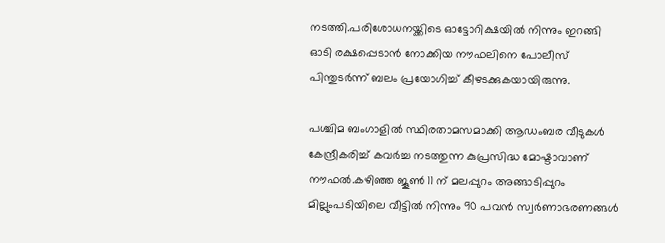നടത്തി.പരിശോധനയ്ക്കിടെ ഓട്ടോറിക്ഷയിൽ നിന്നും ഇറങ്ങി ഓടി രക്ഷപ്പെടാൻ നോക്കിയ നൗഫലിനെ പോലീസ് പിന്തുടർന്ന് ബലം പ്രയോഗിച്ച് കീഴടക്കുകയായിരുന്നു.

പശ്ചിമ ബംഗാളിൽ സ്ഥിരതാമസമാക്കി ആഡംബര വീടുകൾ കേന്ദ്രീകരിച്ച് കവർച്ച നടത്തുന്ന കുപ്രസിദ്ധ മോഷ്ടാവാണ് നൗഫൽ.കഴിഞ്ഞ ജൂൺ 11 ന് മലപ്പുറം അങ്ങാടിപ്പുറം മില്ലുംപടിയിലെ വീട്ടിൽ നിന്നും 90 പവൻ സ്വർണാഭരണങ്ങൾ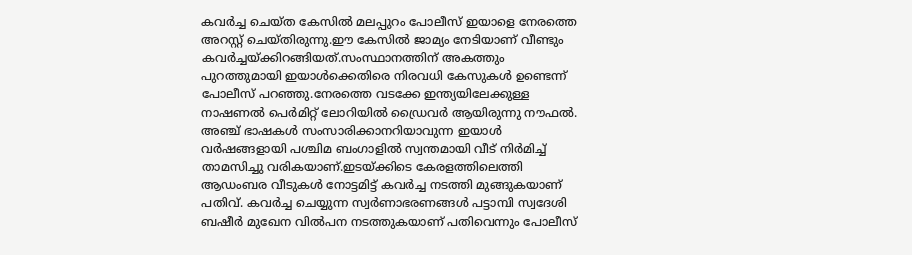കവർച്ച ചെയ്ത കേസിൽ മലപ്പുറം പോലീസ് ഇയാളെ നേരത്തെ അറസ്റ്റ് ചെയ്തിരുന്നു.ഈ കേസിൽ ജാമ്യം നേടിയാണ് വീണ്ടും കവർച്ചയ്ക്കിറങ്ങിയത്.സംസ്ഥാനത്തിന് അകത്തും പുറത്തുമായി ഇയാൾക്കെതിരെ നിരവധി കേസുകൾ ഉണ്ടെന്ന് പോലീസ് പറഞ്ഞു.നേരത്തെ വടക്കേ ഇന്ത്യയിലേക്കുള്ള നാഷണൽ പെർമിറ്റ് ലോറിയിൽ ഡ്രൈവർ ആയിരുന്നു നൗഫൽ. അഞ്ച് ഭാഷകൾ സംസാരിക്കാനറിയാവുന്ന ഇയാൾ വർഷങ്ങളായി പശ്ചിമ ബംഗാളിൽ സ്വന്തമായി വീട് നിർമിച്ച് താമസിച്ചു വരികയാണ്.ഇടയ്ക്കിടെ കേരളത്തിലെത്തി ആഡംബര വീടുകൾ നോട്ടമിട്ട് കവർച്ച നടത്തി മുങ്ങുകയാണ് പതിവ്. കവർച്ച ചെയ്യുന്ന സ്വർണാഭരണങ്ങൾ പട്ടാമ്പി സ്വദേശി ബഷീർ മുഖേന വിൽപന നടത്തുകയാണ് പതിവെന്നും പോലീസ്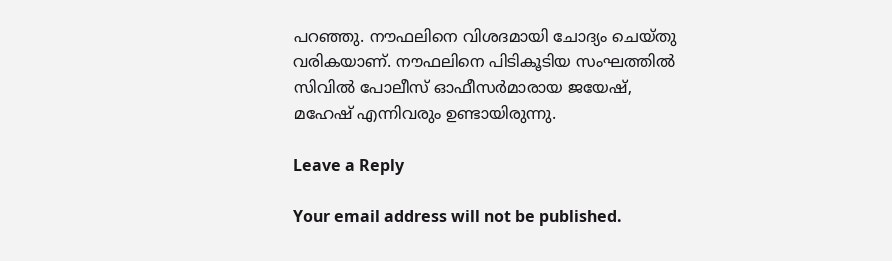പറഞ്ഞു. നൗഫലിനെ വിശദമായി ചോദ്യം ചെയ്തു വരികയാണ്. നൗഫലിനെ പിടികൂടിയ സംഘത്തിൽ സിവിൽ പോലീസ് ഓഫീസർമാരായ ജയേഷ്, മഹേഷ് എന്നിവരും ഉണ്ടായിരുന്നു.

Leave a Reply

Your email address will not be published.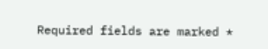Required fields are marked *